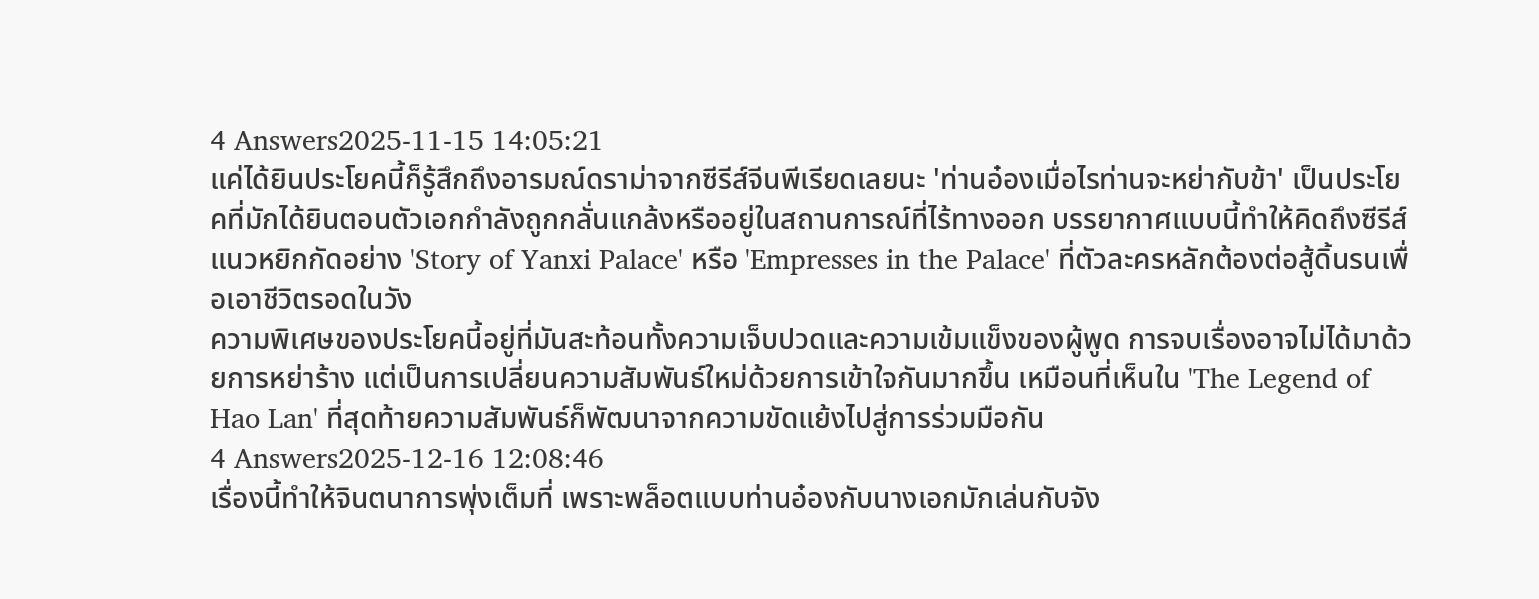4 Answers2025-11-15 14:05:21
แค่ได้ยินประโยคนี้ก็รู้สึกถึงอารมณ์ดราม่าจากซีรีส์จีนพีเรียดเลยนะ 'ท่านอ๋องเมื่อไรท่านจะหย่ากับข้า' เป็นประโยคที่มักได้ยินตอนตัวเอกกำลังถูกกลั่นแกล้งหรืออยู่ในสถานการณ์ที่ไร้ทางออก บรรยากาศแบบนี้ทำให้คิดถึงซีรีส์แนวหยิกกัดอย่าง 'Story of Yanxi Palace' หรือ 'Empresses in the Palace' ที่ตัวละครหลักต้องต่อสู้ดิ้นรนเพื่อเอาชีวิตรอดในวัง
ความพิเศษของประโยคนี้อยู่ที่มันสะท้อนทั้งความเจ็บปวดและความเข้มแข็งของผู้พูด การจบเรื่องอาจไม่ได้มาด้วยการหย่าร้าง แต่เป็นการเปลี่ยนความสัมพันธ์ใหม่ด้วยการเข้าใจกันมากขึ้น เหมือนที่เห็นใน 'The Legend of Hao Lan' ที่สุดท้ายความสัมพันธ์ก็พัฒนาจากความขัดแย้งไปสู่การร่วมมือกัน
4 Answers2025-12-16 12:08:46
เรื่องนี้ทำให้จินตนาการพุ่งเต็มที่ เพราะพล็อตแบบท่านอ๋องกับนางเอกมักเล่นกับจัง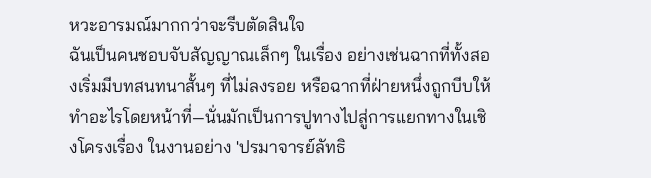หวะอารมณ์มากกว่าจะรีบตัดสินใจ
ฉันเป็นคนชอบจับสัญญาณเล็กๆ ในเรื่อง อย่างเช่นฉากที่ทั้งสองเริ่มมีบทสนทนาสั้นๆ ที่ไม่ลงรอย หรือฉากที่ฝ่ายหนึ่งถูกบีบให้ทำอะไรโดยหน้าที่—นั่นมักเป็นการปูทางไปสู่การแยกทางในเชิงโครงเรื่อง ในงานอย่าง 'ปรมาจารย์ลัทธิ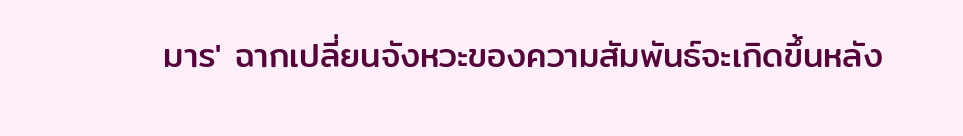มาร' ฉากเปลี่ยนจังหวะของความสัมพันธ์จะเกิดขึ้นหลัง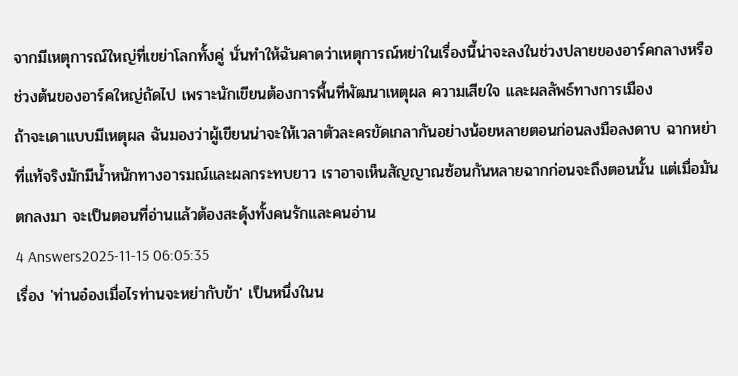จากมีเหตุการณ์ใหญ่ที่เขย่าโลกทั้งคู่ นั่นทำให้ฉันคาดว่าเหตุการณ์หย่าในเรื่องนี้น่าจะลงในช่วงปลายของอาร์คกลางหรือช่วงต้นของอาร์คใหญ่ถัดไป เพราะนักเขียนต้องการพื้นที่พัฒนาเหตุผล ความเสียใจ และผลลัพธ์ทางการเมือง
ถ้าจะเดาแบบมีเหตุผล ฉันมองว่าผู้เขียนน่าจะให้เวลาตัวละครขัดเกลากันอย่างน้อยหลายตอนก่อนลงมือลงดาบ ฉากหย่าที่แท้จริงมักมีน้ำหนักทางอารมณ์และผลกระทบยาว เราอาจเห็นสัญญาณซ้อนกันหลายฉากก่อนจะถึงตอนนั้น แต่เมื่อมันตกลงมา จะเป็นตอนที่อ่านแล้วต้องสะดุ้งทั้งคนรักและคนอ่าน
4 Answers2025-11-15 06:05:35
เรื่อง 'ท่านอ๋องเมื่อไรท่านจะหย่ากับข้า' เป็นหนึ่งในน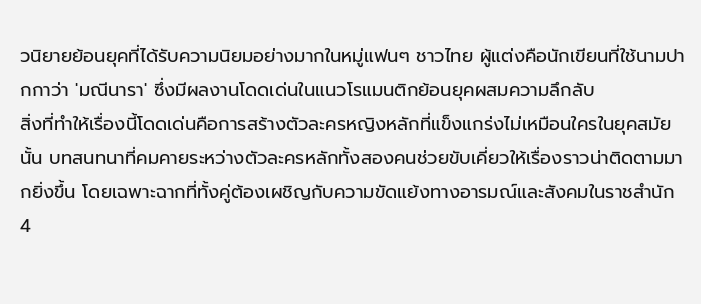วนิยายย้อนยุคที่ได้รับความนิยมอย่างมากในหมู่แฟนๆ ชาวไทย ผู้แต่งคือนักเขียนที่ใช้นามปากกาว่า 'มณีนารา' ซึ่งมีผลงานโดดเด่นในแนวโรแมนติกย้อนยุคผสมความลึกลับ
สิ่งที่ทำให้เรื่องนี้โดดเด่นคือการสร้างตัวละครหญิงหลักที่แข็งแกร่งไม่เหมือนใครในยุคสมัยนั้น บทสนทนาที่คมคายระหว่างตัวละครหลักทั้งสองคนช่วยขับเคี่ยวให้เรื่องราวน่าติดตามมากยิ่งขึ้น โดยเฉพาะฉากที่ทั้งคู่ต้องเผชิญกับความขัดแย้งทางอารมณ์และสังคมในราชสำนัก
4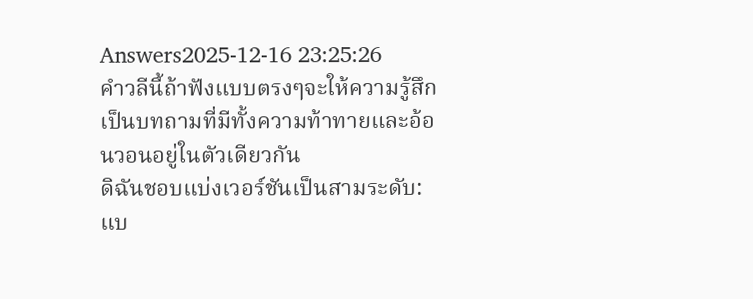Answers2025-12-16 23:25:26
คำวลีนี้ถ้าฟังแบบตรงๆจะให้ความรู้สึกเป็นบทถามที่มีทั้งความท้าทายและอ้อนวอนอยู่ในตัวเดียวกัน
ดิฉันชอบแบ่งเวอร์ชันเป็นสามระดับ: แบ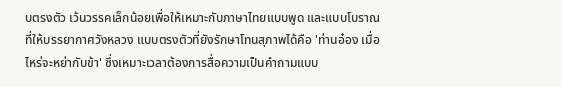บตรงตัว เว้นวรรคเล็กน้อยเพื่อให้เหมาะกับภาษาไทยแบบพูด และแบบโบราณที่ให้บรรยากาศวังหลวง แบบตรงตัวที่ยังรักษาโทนสุภาพได้คือ 'ท่านอ๋อง เมื่อไหร่จะหย่ากับข้า' ซึ่งเหมาะเวลาต้องการสื่อความเป็นคำถามแบบ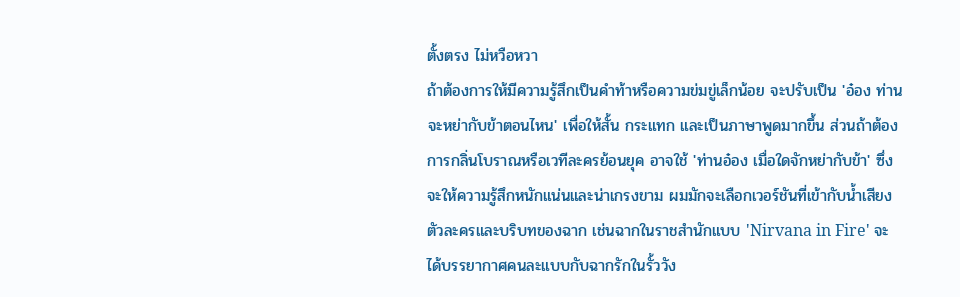ตั้งตรง ไม่หวือหวา
ถ้าต้องการให้มีความรู้สึกเป็นคำท้าหรือความข่มขู่เล็กน้อย จะปรับเป็น 'อ๋อง ท่านจะหย่ากับข้าตอนไหน' เพื่อให้สั้น กระแทก และเป็นภาษาพูดมากขึ้น ส่วนถ้าต้องการกลิ่นโบราณหรือเวทีละครย้อนยุค อาจใช้ 'ท่านอ๋อง เมื่อใดจักหย่ากับข้า' ซึ่งจะให้ความรู้สึกหนักแน่นและน่าเกรงขาม ผมมักจะเลือกเวอร์ชันที่เข้ากับน้ำเสียงตัวละครและบริบทของฉาก เช่นฉากในราชสำนักแบบ 'Nirvana in Fire' จะได้บรรยากาศคนละแบบกับฉากรักในรั้ววัง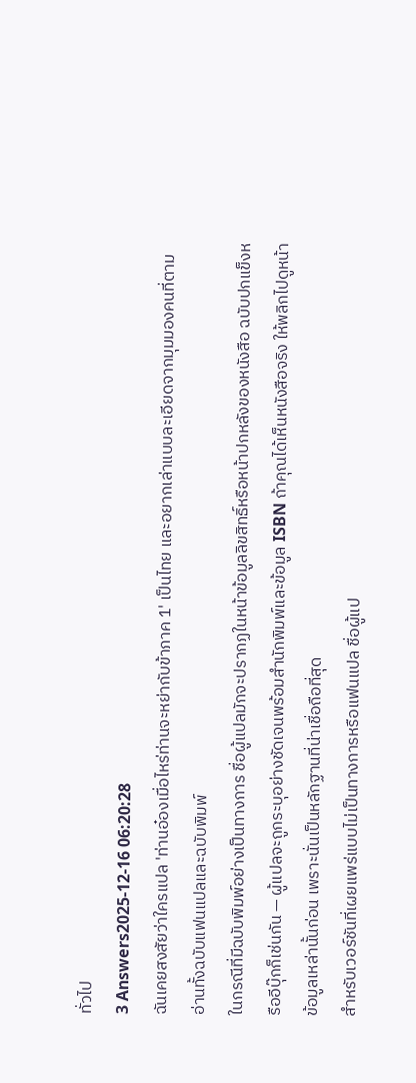ทั่วไป
3 Answers2025-12-16 06:20:28
ฉันเคยสงสัยว่าใครแปล 'ท่านอ๋องเมื่อไหร่ท่านจะหย่ากับข้าภาค 1' เป็นไทย และอยากเล่าแบบละเอียดจากมุมมองคนที่ตามอ่านทั้งฉบับแฟนแปลและฉบับพิมพ์
ในกรณีที่มีฉบับพิมพ์อย่างเป็นทางการ ชื่อผู้แปลมักจะปรากฏในหน้าข้อมูลลิขสิทธิ์หรือหน้าปกหลังของหนังสือ ฉบับปกแข็งหรืออีบุ๊กก็เช่นกัน — ผู้แปลจะถูกระบุอย่างชัดเจนพร้อมสำนักพิมพ์และข้อมูล ISBN ถ้าคุณได้เห็นหนังสือจริง ให้พลิกไปดูหน้าข้อมูลเหล่านั้นก่อน เพราะนั่นเป็นหลักฐานที่น่าเชื่อถือที่สุด
สำหรับเวอร์ชันที่เผยแพร่แบบไม่เป็นทางการหรือแฟนแปล ชื่อผู้แป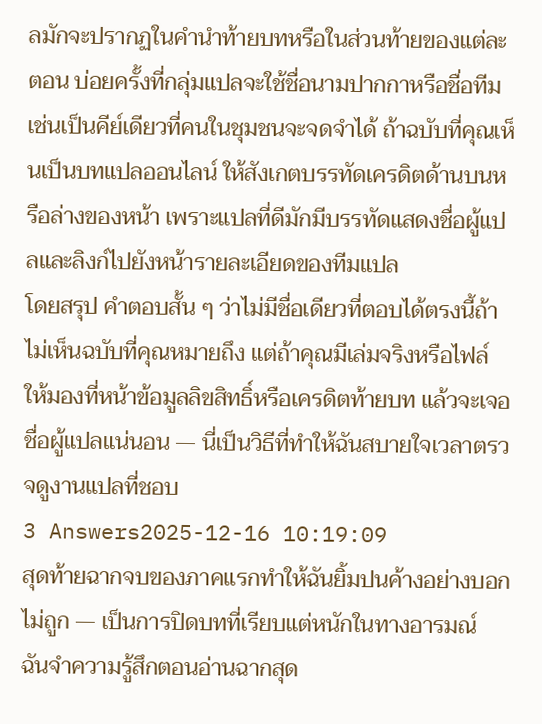ลมักจะปรากฏในคำนำท้ายบทหรือในส่วนท้ายของแต่ละตอน บ่อยครั้งที่กลุ่มแปลจะใช้ชื่อนามปากกาหรือชื่อทีม เช่นเป็นคีย์เดียวที่คนในชุมชนจะจดจำได้ ถ้าฉบับที่คุณเห็นเป็นบทแปลออนไลน์ ให้สังเกตบรรทัดเครดิตด้านบนหรือล่างของหน้า เพราะแปลที่ดีมักมีบรรทัดแสดงชื่อผู้แปลและลิงก์ไปยังหน้ารายละเอียดของทีมแปล
โดยสรุป คำตอบสั้น ๆ ว่าไม่มีชื่อเดียวที่ตอบได้ตรงนี้ถ้าไม่เห็นฉบับที่คุณหมายถึง แต่ถ้าคุณมีเล่มจริงหรือไฟล์ ให้มองที่หน้าข้อมูลลิขสิทธิ์หรือเครดิตท้ายบท แล้วจะเจอชื่อผู้แปลแน่นอน — นี่เป็นวิธีที่ทำให้ฉันสบายใจเวลาตรวจดูงานแปลที่ชอบ
3 Answers2025-12-16 10:19:09
สุดท้ายฉากจบของภาคแรกทำให้ฉันยิ้มปนค้างอย่างบอกไม่ถูก — เป็นการปิดบทที่เรียบแต่หนักในทางอารมณ์
ฉันจำความรู้สึกตอนอ่านฉากสุด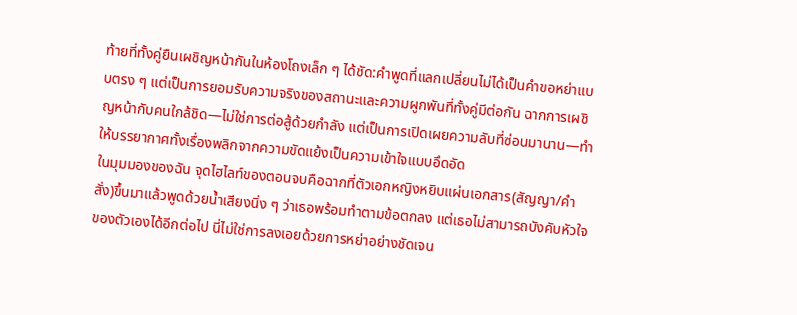ท้ายที่ทั้งคู่ยืนเผชิญหน้ากันในห้องโถงเล็ก ๆ ได้ชัด:คำพูดที่แลกเปลี่ยนไม่ได้เป็นคำขอหย่าแบบตรง ๆ แต่เป็นการยอมรับความจริงของสถานะและความผูกพันที่ทั้งคู่มีต่อกัน ฉากการเผชิญหน้ากับคนใกล้ชิด—ไม่ใช่การต่อสู้ด้วยกำลัง แต่เป็นการเปิดเผยความลับที่ซ่อนมานาน—ทำให้บรรยากาศทั้งเรื่องพลิกจากความขัดแย้งเป็นความเข้าใจแบบอึดอัด
ในมุมมองของฉัน จุดไฮไลท์ของตอนจบคือฉากที่ตัวเอกหญิงหยิบแผ่นเอกสาร(สัญญา/คำสั่ง)ขึ้นมาแล้วพูดด้วยน้ำเสียงนิ่ง ๆ ว่าเธอพร้อมทำตามข้อตกลง แต่เธอไม่สามารถบังคับหัวใจของตัวเองได้อีกต่อไป นี่ไม่ใช่การลงเอยด้วยการหย่าอย่างชัดเจน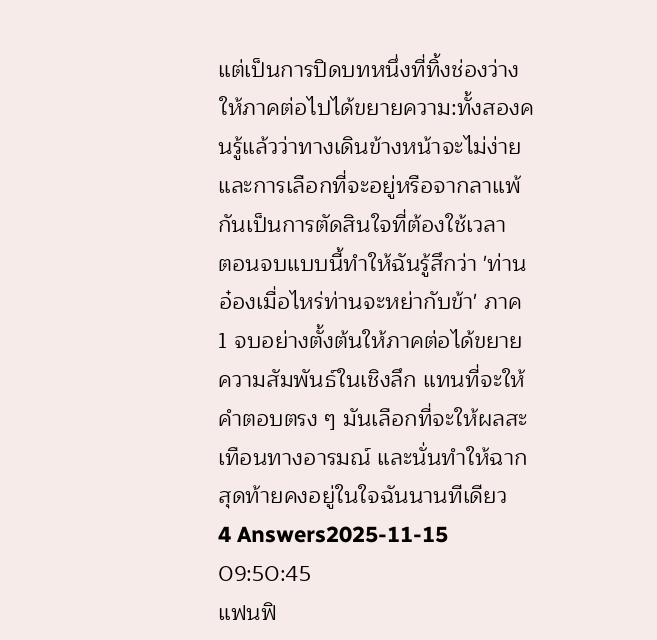แต่เป็นการปิดบทหนึ่งที่ทิ้งช่องว่างให้ภาคต่อไปได้ขยายความ:ทั้งสองคนรู้แล้วว่าทางเดินข้างหน้าจะไม่ง่าย และการเลือกที่จะอยู่หรือจากลาแพ้กันเป็นการตัดสินใจที่ต้องใช้เวลา
ตอนจบแบบนี้ทำให้ฉันรู้สึกว่า 'ท่านอ๋องเมื่อไหร่ท่านจะหย่ากับข้า' ภาค 1 จบอย่างตั้งต้นให้ภาคต่อได้ขยายความสัมพันธ์ในเชิงลึก แทนที่จะให้คำตอบตรง ๆ มันเลือกที่จะให้ผลสะเทือนทางอารมณ์ และนั่นทำให้ฉากสุดท้ายคงอยู่ในใจฉันนานทีเดียว
4 Answers2025-11-15 09:50:45
แฟนฟิ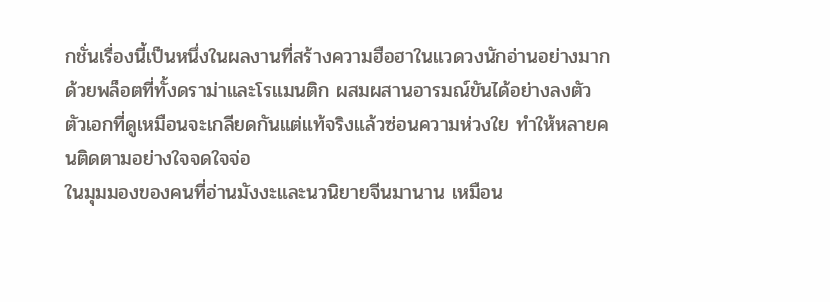กชั่นเรื่องนี้เป็นหนึ่งในผลงานที่สร้างความฮือฮาในแวดวงนักอ่านอย่างมาก ด้วยพล็อตที่ทั้งดราม่าและโรแมนติก ผสมผสานอารมณ์ขันได้อย่างลงตัว ตัวเอกที่ดูเหมือนจะเกลียดกันแต่แท้จริงแล้วซ่อนความห่วงใย ทำให้หลายคนติดตามอย่างใจจดใจจ่อ
ในมุมมองของคนที่อ่านมังงะและนวนิยายจีนมานาน เหมือน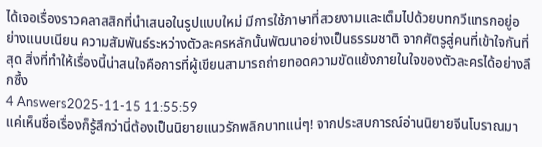ได้เจอเรื่องราวคลาสสิกที่นำเสนอในรูปแบบใหม่ มีการใช้ภาษาที่สวยงามและเต็มไปด้วยบทกวีแทรกอยู่อย่างแนบเนียน ความสัมพันธ์ระหว่างตัวละครหลักนั้นพัฒนาอย่างเป็นธรรมชาติ จากศัตรูสู่คนที่เข้าใจกันที่สุด สิ่งที่ทำให้เรื่องนี้น่าสนใจคือการที่ผู้เขียนสามารถถ่ายทอดความขัดแย้งภายในใจของตัวละครได้อย่างลึกซึ้ง
4 Answers2025-11-15 11:55:59
แค่เห็นชื่อเรื่องก็รู้สึกว่านี่ต้องเป็นนิยายแนวรักพลิกบาทแน่ๆ! จากประสบการณ์อ่านนิยายจีนโบราณมา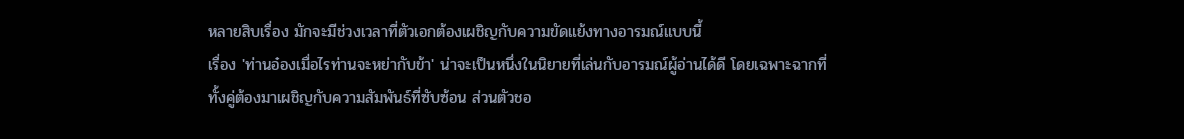หลายสิบเรื่อง มักจะมีช่วงเวลาที่ตัวเอกต้องเผชิญกับความขัดแย้งทางอารมณ์แบบนี้
เรื่อง 'ท่านอ๋องเมื่อไรท่านจะหย่ากับข้า' น่าจะเป็นหนึ่งในนิยายที่เล่นกับอารมณ์ผู้อ่านได้ดี โดยเฉพาะฉากที่ทั้งคู่ต้องมาเผชิญกับความสัมพันธ์ที่ซับซ้อน ส่วนตัวชอ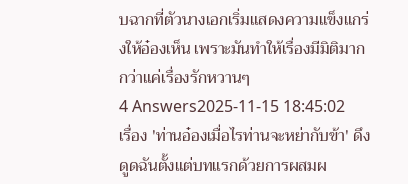บฉากที่ตัวนางเอกเริ่มแสดงความแข็งแกร่งให้อ๋องเห็น เพราะมันทำให้เรื่องมีมิติมากกว่าแค่เรื่องรักหวานๆ
4 Answers2025-11-15 18:45:02
เรื่อง 'ท่านอ๋องเมื่อไรท่านจะหย่ากับข้า' ดึงดูดฉันตั้งแต่บทแรกด้วยการผสมผ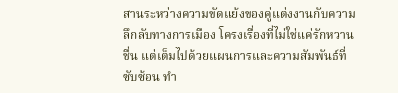สานระหว่างความขัดแย้งของคู่แต่งงานกับความลึกลับทางการเมือง โครงเรื่องที่ไม่ใช่แค่รักหวานชื่น แต่เต็มไปด้วยแผนการและความสัมพันธ์ที่ซับซ้อน ทำ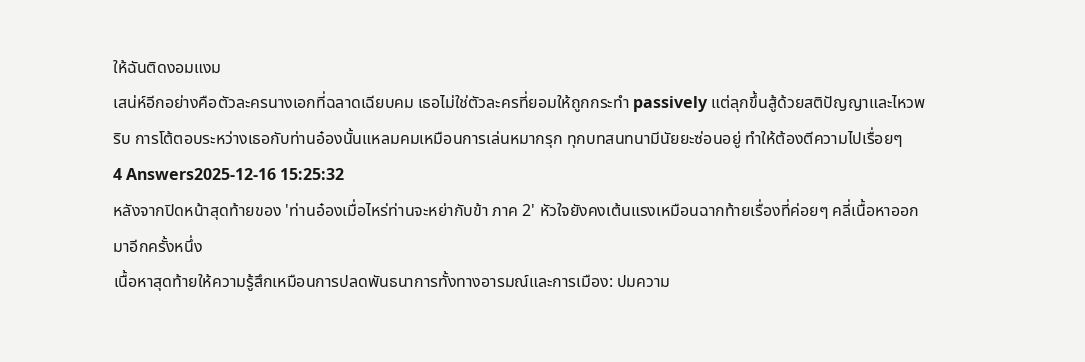ให้ฉันติดงอมแงม
เสน่ห์อีกอย่างคือตัวละครนางเอกที่ฉลาดเฉียบคม เธอไม่ใช่ตัวละครที่ยอมให้ถูกกระทำ passively แต่ลุกขึ้นสู้ด้วยสติปัญญาและไหวพริบ การโต้ตอบระหว่างเธอกับท่านอ๋องนั้นแหลมคมเหมือนการเล่นหมากรุก ทุกบทสนทนามีนัยยะซ่อนอยู่ ทำให้ต้องตีความไปเรื่อยๆ
4 Answers2025-12-16 15:25:32
หลังจากปิดหน้าสุดท้ายของ 'ท่านอ๋องเมื่อไหร่ท่านจะหย่ากับข้า ภาค 2' หัวใจยังคงเต้นแรงเหมือนฉากท้ายเรื่องที่ค่อยๆ คลี่เนื้อหาออกมาอีกครั้งหนึ่ง
เนื้อหาสุดท้ายให้ความรู้สึกเหมือนการปลดพันธนาการทั้งทางอารมณ์และการเมือง: ปมความ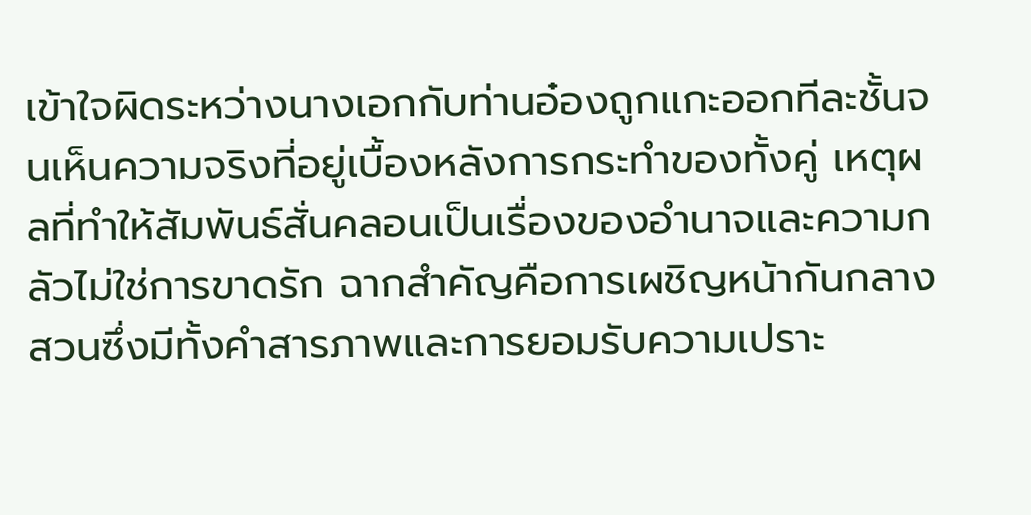เข้าใจผิดระหว่างนางเอกกับท่านอ๋องถูกแกะออกทีละชั้นจนเห็นความจริงที่อยู่เบื้องหลังการกระทำของทั้งคู่ เหตุผลที่ทำให้สัมพันธ์สั่นคลอนเป็นเรื่องของอำนาจและความกลัวไม่ใช่การขาดรัก ฉากสำคัญคือการเผชิญหน้ากันกลางสวนซึ่งมีทั้งคำสารภาพและการยอมรับความเปราะ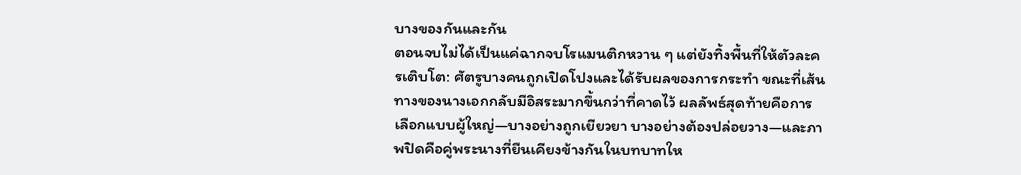บางของกันและกัน
ตอนจบไม่ได้เป็นแค่ฉากจบโรแมนติกหวาน ๆ แต่ยังทิ้งพื้นที่ให้ตัวละครเติบโต: ศัตรูบางคนถูกเปิดโปงและได้รับผลของการกระทำ ขณะที่เส้นทางของนางเอกกลับมีอิสระมากขึ้นกว่าที่คาดไว้ ผลลัพธ์สุดท้ายคือการเลือกแบบผู้ใหญ่—บางอย่างถูกเยียวยา บางอย่างต้องปล่อยวาง—และภาพปิดคือคู่พระนางที่ยืนเคียงข้างกันในบทบาทให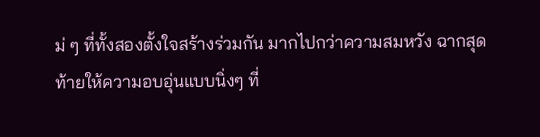ม่ ๆ ที่ทั้งสองตั้งใจสร้างร่วมกัน มากไปกว่าความสมหวัง ฉากสุดท้ายให้ความอบอุ่นแบบนิ่งๆ ที่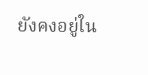ยังคงอยู่ใน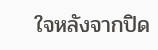ใจหลังจากปิด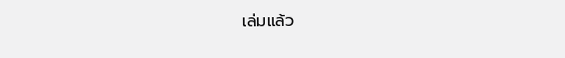เล่มแล้ว